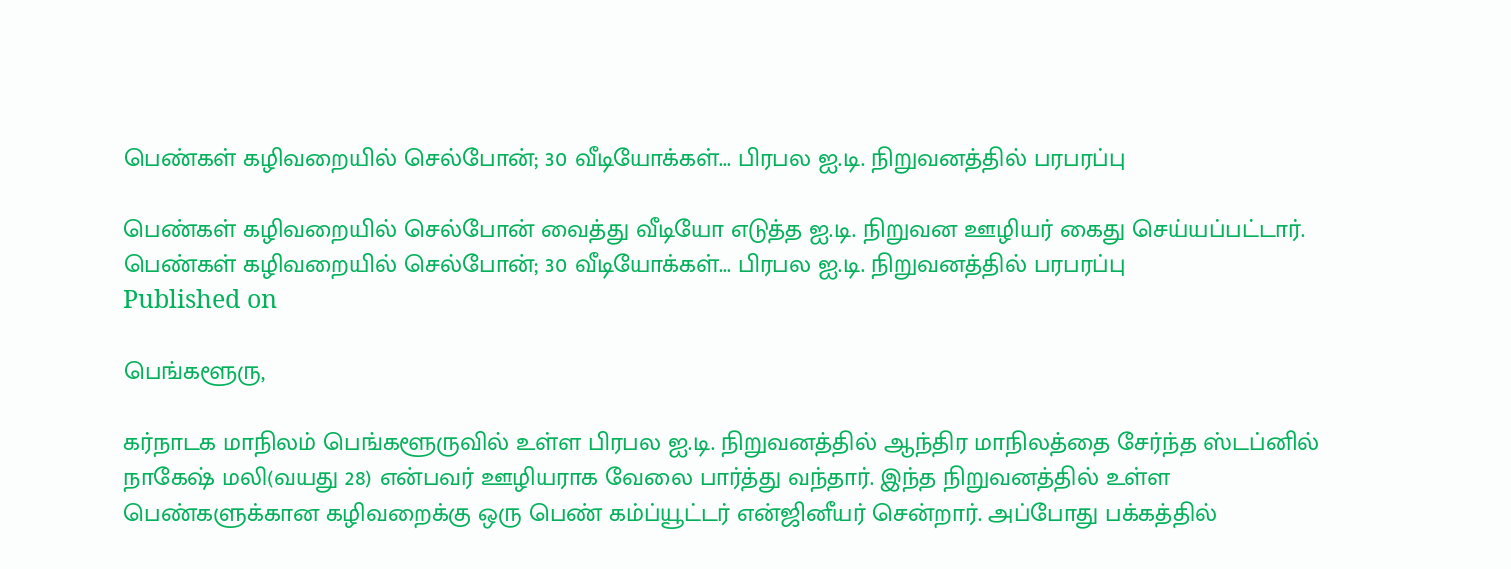பெண்கள் கழிவறையில் செல்போன்; 30 வீடியோக்கள்... பிரபல ஐ.டி. நிறுவனத்தில் பரபரப்பு

பெண்கள் கழிவறையில் செல்போன் வைத்து வீடியோ எடுத்த ஐ.டி. நிறுவன ஊழியர் கைது செய்யப்பட்டார்.
பெண்கள் கழிவறையில் செல்போன்; 30 வீடியோக்கள்... பிரபல ஐ.டி. நிறுவனத்தில் பரபரப்பு
Published on

பெங்களூரு,

கர்நாடக மாநிலம் பெங்களூருவில் உள்ள பிரபல ஐ.டி. நிறுவனத்தில் ஆந்திர மாநிலத்தை சேர்ந்த ஸ்டப்னில் நாகேஷ் மலி(வயது 28) என்பவர் ஊழியராக வேலை பார்த்து வந்தார். இந்த நிறுவனத்தில் உள்ள பெண்களுக்கான கழிவறைக்கு ஒரு பெண் கம்ப்யூட்டர் என்ஜினீயர் சென்றார். அப்போது பக்கத்தில்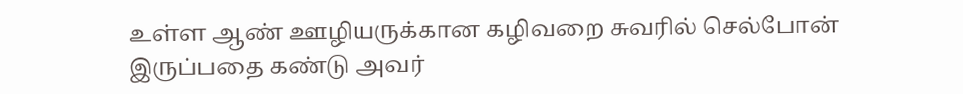உள்ள ஆண் ஊழியருக்கான கழிவறை சுவரில் செல்போன் இருப்பதை கண்டு அவர்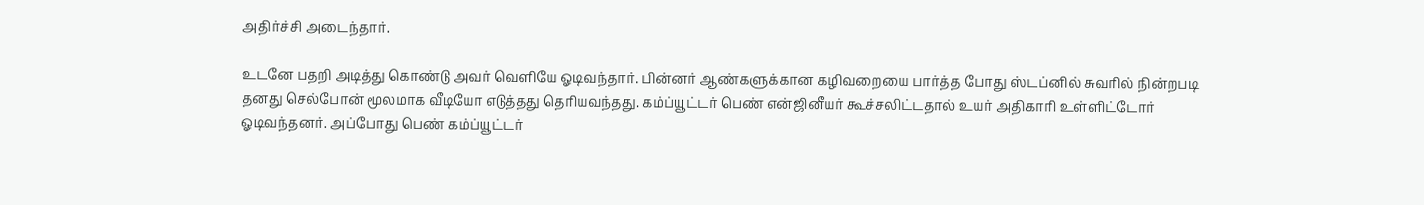அதிர்ச்சி அடைந்தார்.

உடனே பதறி அடித்து கொண்டு அவர் வெளியே ஓடிவந்தார். பின்னர் ஆண்களுக்கான கழிவறையை பார்த்த போது ஸ்டப்னில் சுவரில் நின்றபடி தனது செல்போன் மூலமாக வீடியோ எடுத்தது தெரியவந்தது. கம்ப்யூட்டர் பெண் என்ஜினீயர் கூச்சலிட்டதால் உயர் அதிகாரி உள்ளிட்டோர் ஓடிவந்தனர். அப்போது பெண் கம்ப்யூட்டர்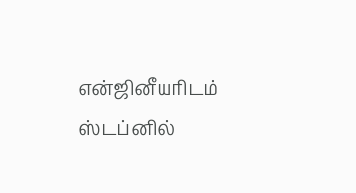என்ஜினீயரிடம் ஸ்டப்னில்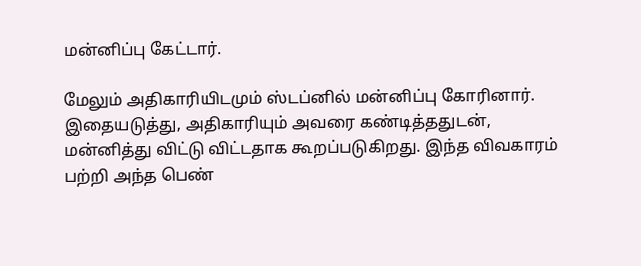மன்னிப்பு கேட்டார்.

மேலும் அதிகாரியிடமும் ஸ்டப்னில் மன்னிப்பு கோரினார். இதையடுத்து, அதிகாரியும் அவரை கண்டித்ததுடன், மன்னித்து விட்டு விட்டதாக கூறப்படுகிறது. இந்த விவகாரம் பற்றி அந்த பெண்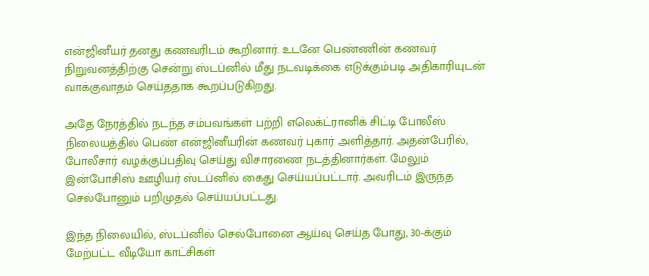என்ஜினீயர் தனது கணவரிடம் கூறினார். உடனே பெண்ணின் கணவர் நிறுவனத்திற்கு சென்று ஸ்டப்னில் மீது நடவடிக்கை எடுக்கும்படி அதிகாரியுடன் வாக்குவாதம் செய்ததாக கூறப்படுகிறது.

அதே நேரத்தில் நடந்த சம்பவங்கள் பற்றி எலெக்ட்ரானிக் சிட்டி போலீஸ் நிலையத்தில் பெண் என்ஜினீயரின் கணவர் புகார் அளித்தார். அதன்பேரில், போலீசார் வழக்குப்பதிவு செய்து விசாரணை நடத்தினார்கள். மேலும் இன்போசிஸ் ஊழியர் ஸ்டப்னில் கைது செய்யப்பட்டார். அவரிடம் இருந்த செல்போனும் பறிமுதல் செய்யப்பட்டது.

இந்த நிலையில், ஸ்டப்னில் செல்போனை ஆய்வு செய்த போது, 30-க்கும் மேற்பட்ட வீடியோ காட்சிகள்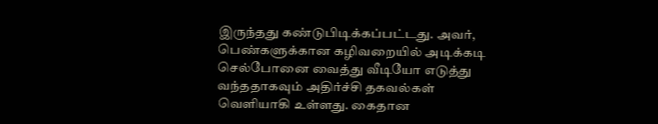இருந்தது கண்டுபிடிக்கப்பட்டது. அவர், பெண்களுக்கான கழிவறையில் அடிக்கடி செல்போனை வைத்து வீடியோ எடுத்து வந்ததாகவும் அதிர்ச்சி தகவல்கள் வெளியாகி உள்ளது. கைதான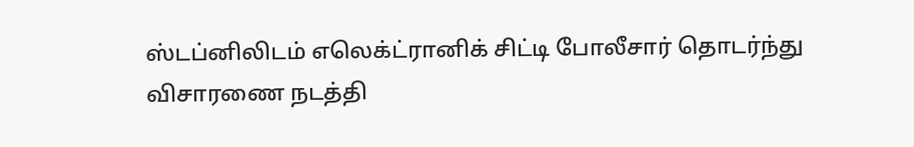ஸ்டப்னிலிடம் எலெக்ட்ரானிக் சிட்டி போலீசார் தொடர்ந்து விசாரணை நடத்தி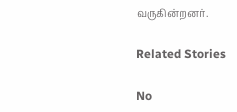வருகின்றனர்.

Related Stories

No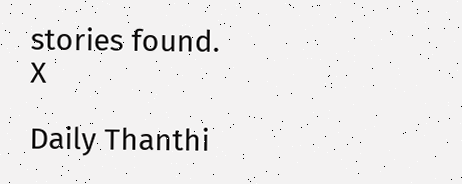stories found.
X

Daily Thanthi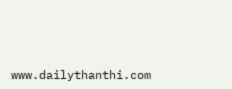www.dailythanthi.com